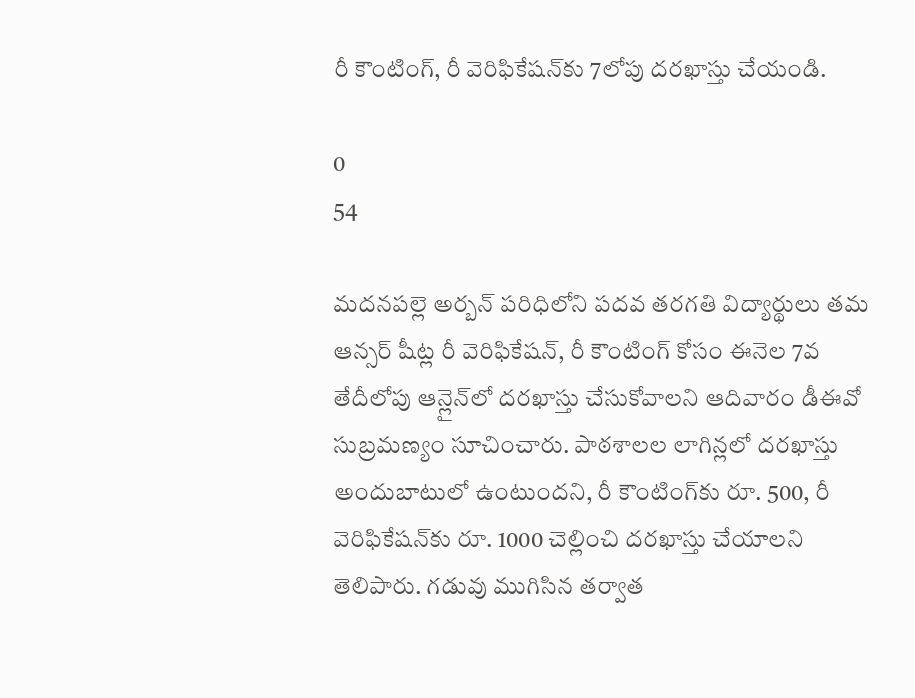రీ కౌంటింగ్, రీ వెరిఫికేషన్‌కు 7లోపు దరఖాస్తు చేయండి.

0
54

మదనపల్లె అర్బన్ పరిధిలోని పదవ తరగతి విద్యార్థులు తమ ఆన్సర్ షీట్ల రీ వెరిఫికేషన్, రీ కౌంటింగ్ కోసం ఈనెల 7వ తేదీలోపు ఆన్లైన్‌లో దరఖాస్తు చేసుకోవాలని ఆదివారం డీఈవో సుబ్రమణ్యం సూచించారు. పాఠశాలల లాగిన్లలో దరఖాస్తు అందుబాటులో ఉంటుందని, రీ కౌంటింగ్‌కు రూ. 500, రీ వెరిఫికేషన్‌కు రూ. 1000 చెల్లించి దరఖాస్తు చేయాలని తెలిపారు. గడువు ముగిసిన తర్వాత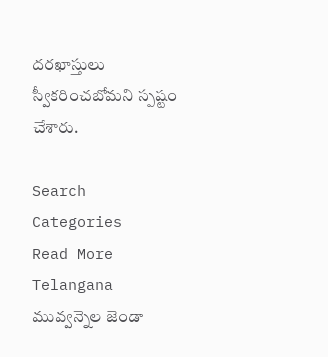దరఖాస్తులు స్వీకరించబోమని స్పష్టం చేశారు.

Search
Categories
Read More
Telangana
మువ్వన్నెల జెండా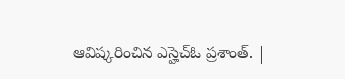ఆవిష్కరించిన ఎస్హెచ్ఓ ప్రశాంత్. |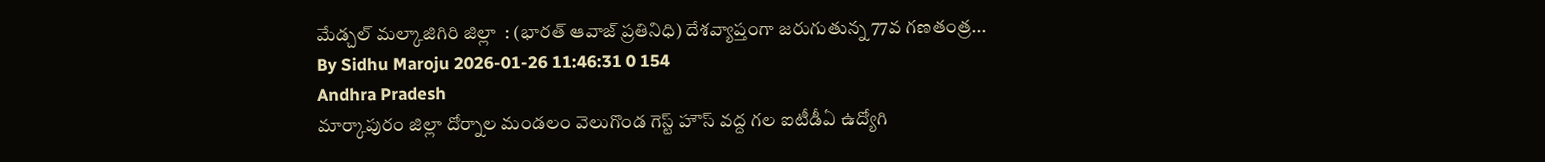మేడ్చల్ మల్కాజిగిరి జిల్లా  : (భారత్ ఆవాజ్ ప్రతినిధి) దేశవ్యాప్తంగా జరుగుతున్న 77వ గణతంత్ర...
By Sidhu Maroju 2026-01-26 11:46:31 0 154
Andhra Pradesh
మార్కాపురం జిల్లా దోర్నాల మండలం వెలుగొండ గెస్ట్ హౌస్ వద్ద గల ఐటీడీఏ ఉద్యోగి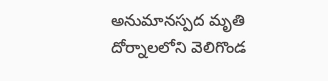అనుమానస్పద మృతి
దోర్నాలలోని వెలిగొండ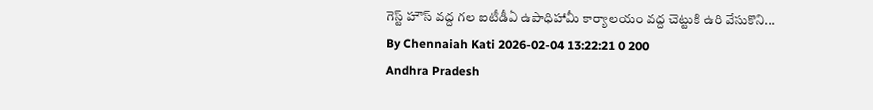గెస్ట్ హౌస్ వద్ద గల ఐటీడీఏ ఉపాధిహామీ కార్యాలయం వద్ద చెట్టుకి ఉరి వేసుకొని...
By Chennaiah Kati 2026-02-04 13:22:21 0 200
Andhra Pradesh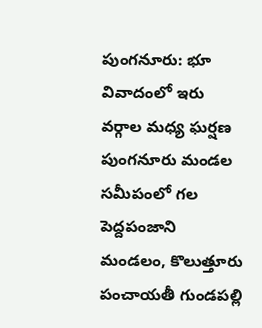పుంగనూరు: భూ వివాదంలో ఇరు వర్గాల మధ్య ఘర్షణ
పుంగనూరు మండల సమీపంలో గల పెద్దపంజాని మండలం, కొలుత్తూరు పంచాయతీ గుండపల్లి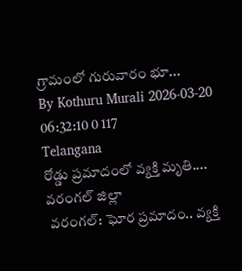గ్రామంలో గురువారం భూ...
By Kothuru Murali 2026-03-20 06:32:10 0 117
Telangana
రోడ్డు ప్రమాదంలో వ్యక్తి మృతి.... వరంగల్ జిల్లా
 వరంగల్: ఘోర ప్రమాదం.. వ్యక్తి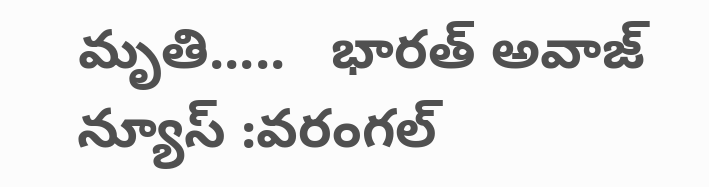మృతి.....   భారత్ అవాజ్ న్యూస్ :వరంగల్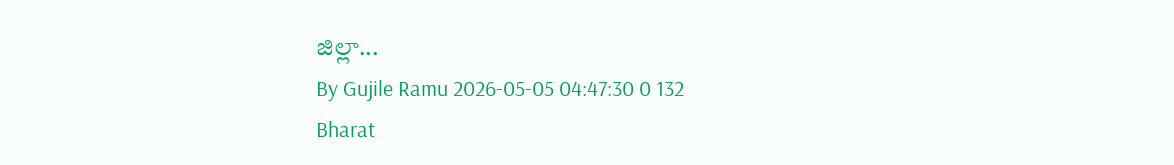జిల్లా...
By Gujile Ramu 2026-05-05 04:47:30 0 132
Bharat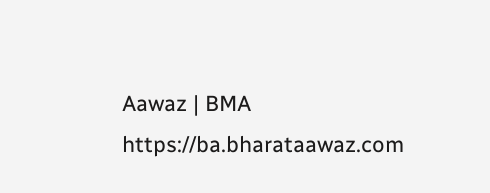Aawaz | BMA https://ba.bharataawaz.com